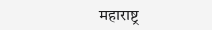महाराष्ट्र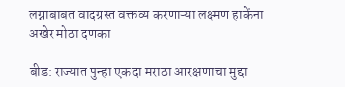लग्नाबाबत वादग्रस्त वक्तव्य करणाऱ्या लक्ष्मण हाकेंना अखेर मोठा दणका

बीड: राज्यात पुन्हा एकदा मराठा आरक्षणाचा मुद्दा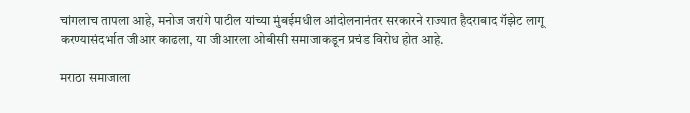चांगलाच तापला आहे, मनोज जरांगे पाटील यांच्या मुंबईमधील आंदोलनानंतर सरकारने राज्यात हैदराबाद गॅझेट लागू करण्यासंदर्भात जीआर काढला, या जीआरला ओबीसी समाजाकडून प्रचंड विरोध होत आहे.

मराठा समाजाला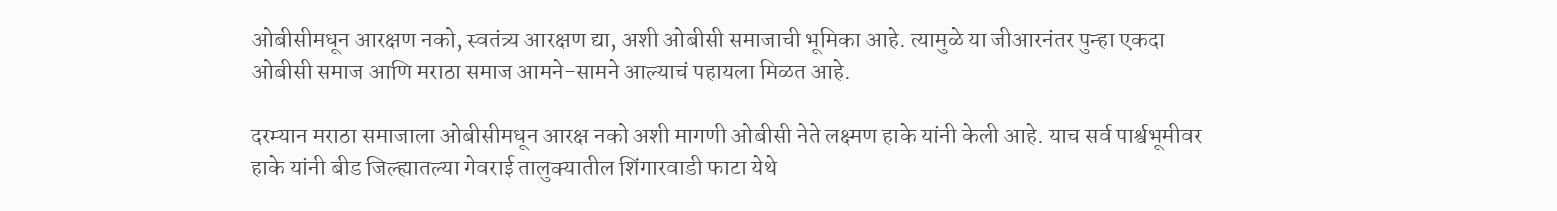ओबीसीमधून आरक्षण नको, स्वतंत्र्य आरक्षण द्या, अशी ओबीसी समाजाची भूमिका आहे. त्यामुळे या जीआरनंतर पुन्हा एकदा ओबीसी समाज आणि मराठा समाज आमने-सामने आल्याचं पहायला मिळत आहे.

दरम्यान मराठा समाजाला ओबीसीमधून आरक्ष नको अशी मागणी ओबीसी नेते लक्ष्मण हाके यांनी केली आहे. याच सर्व पार्श्वभूमीवर हाके यांनी बीड जिल्ह्यातल्या गेवराई तालुक्यातील शिंगारवाडी फाटा येथे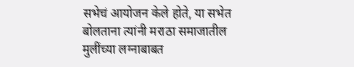सभेचं आयोजन केले होते, या सभेत बोलताना त्यांनी मराठा समाजातील मुलींच्या लग्नाबाबत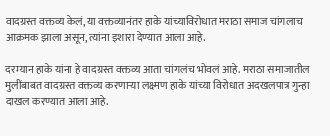वादग्रस्त वक्तव्य केलं, या वक्तव्यानंतर हाके यांच्याविरोधात मराठा समाज चांगलाच आक्रमक झाला असून, त्यांना इशारा देण्यात आला आहे.

दरम्यान हाके यांना हे वादग्रस्त वक्तव्य आता चांगलंच भोवलं आहे. मराठा समाजातील मुलींबाबत वादग्रस्त वक्तव्य करणाऱ्या लक्ष्मण हाके यांच्या विरोधात अदखलपात्र गुन्हा दाखल करण्यात आला आहे.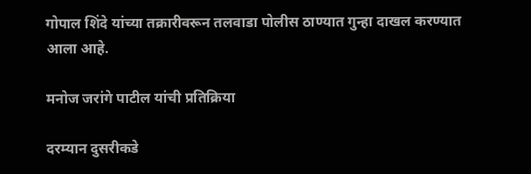गोपाल शिंदे यांच्या तक्रारीवरून तलवाडा पोलीस ठाण्यात गुन्हा दाखल करण्यात आला आहे.

मनोज जरांगे पाटील यांची प्रतिक्रिया

दरम्यान दुसरीकडे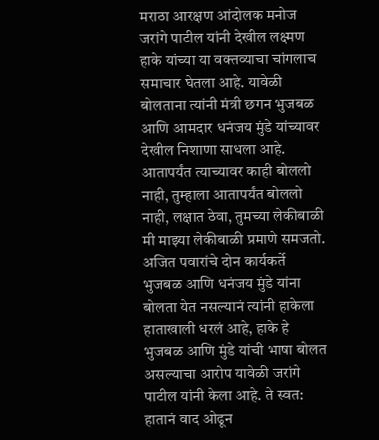मराठा आरक्षण आंदोलक मनोज जरांगे पाटील यांनी देखील लक्ष्मण हाके यांच्या या वक्तव्याचा चांगलाच समाचार घेतला आहे. यावेळी बोलताना त्यांनी मंत्री छगन भुजबळ आणि आमदार धनंजय मुंडे यांच्यावर देखील निशाणा साधला आहे. आतापर्यंत त्याच्यावर काही बोललो नाही, तुम्हाला आतापर्यंत बोललो नाही, लक्षात ठेवा, तुमच्या लेकीबाळी मी माझ्या लेकीबाळी प्रमाणे समजतो. अजित पवारांचे दोन कार्यकर्ते भुजबळ आणि धनंजय मुंडे यांना बोलता येत नसल्यानं त्यांनी हाकेला हाताखाली धरलं आहे, हाके हे भुजबळ आणि मुंडे यांची भाषा बोलत असल्याचा आरोप यावेळी जरांगे पाटील यांनी केला आहे. ते स्वत: हातानं वाद ओढून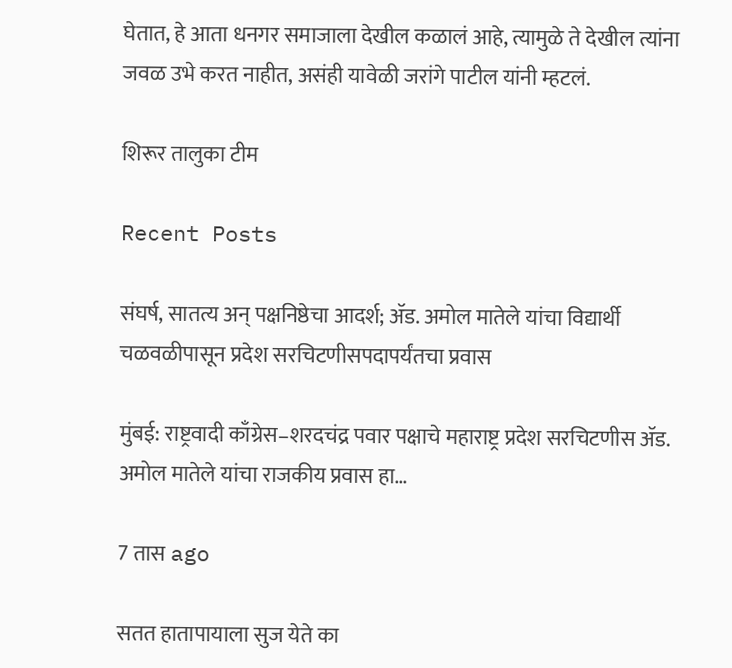घेतात, हे आता धनगर समाजाला देखील कळालं आहे, त्यामुळे ते देखील त्यांना जवळ उभे करत नाहीत, असंही यावेळी जरांगे पाटील यांनी म्हटलं.

शिरूर तालुका टीम

Recent Posts

संघर्ष, सातत्य अन् पक्षनिष्ठेचा आदर्श; ॲड. अमोल मातेले यांचा विद्यार्थी चळवळीपासून प्रदेश सरचिटणीसपदापर्यंतचा प्रवास

मुंबई: राष्ट्रवादी काँग्रेस–शरदचंद्र पवार पक्षाचे महाराष्ट्र प्रदेश सरचिटणीस ॲड. अमोल मातेले यांचा राजकीय प्रवास हा…

7 तास ago

सतत हातापायाला सुज येते का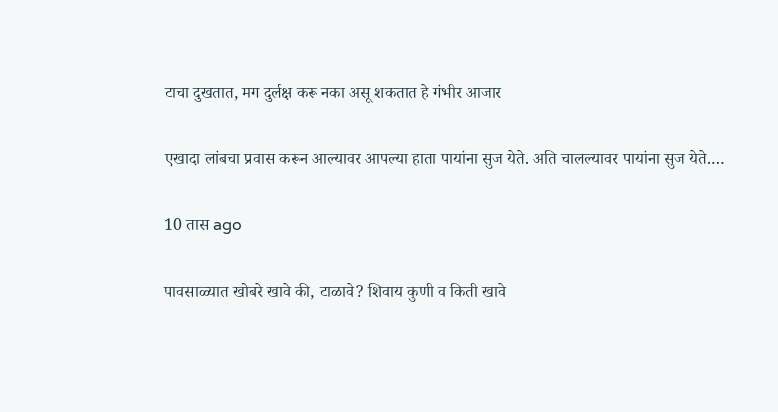टाचा दुखतात, मग दुर्लक्ष करू नका असू शकतात हे गंभीर आजार

एखादा लांबचा प्रवास करून आल्यावर आपल्या हाता पायांना सुज येते. अति चालल्यावर पायांना सुज येते.…

10 तास ago

पावसाळ्यात खोबरे खावे की, टाळावे? शिवाय कुणी व किती खावे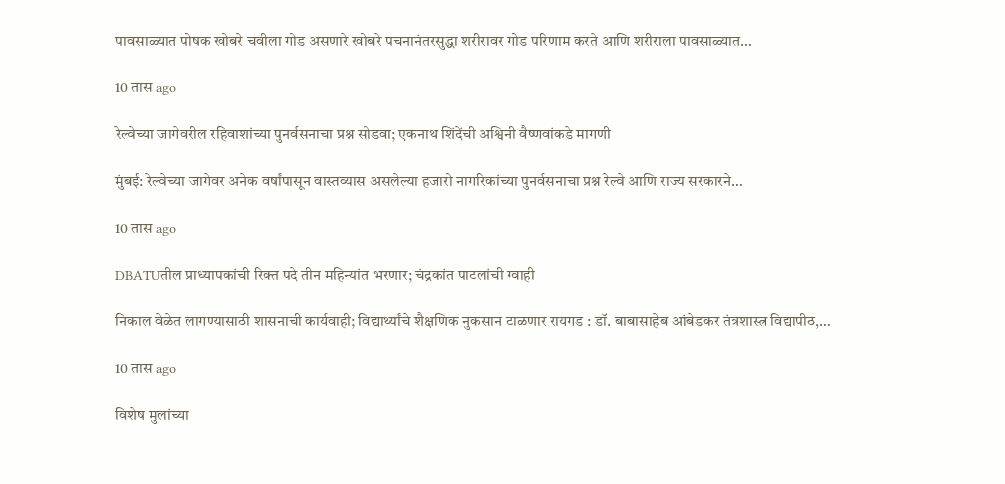पावसाळ्यात पोषक खोबरे चवीला गोड असणारे खोबरे पचनानंतरसुद्धा शरीरावर गोड परिणाम करते आणि शरीराला पावसाळ्यात…

10 तास ago

रेल्वेच्या जागेवरील रहिवाशांच्या पुनर्वसनाचा प्रश्न सोडवा; एकनाथ शिंदेंची अश्विनी वैष्णवांकडे मागणी

मुंबई: रेल्वेच्या जागेवर अनेक वर्षांपासून वास्तव्यास असलेल्या हजारो नागरिकांच्या पुनर्वसनाचा प्रश्न रेल्वे आणि राज्य सरकारने…

10 तास ago

DBATUतील प्राध्यापकांची रिक्त पदे तीन महिन्यांत भरणार; चंद्रकांत पाटलांची ग्वाही

निकाल वेळेत लागण्यासाठी शासनाची कार्यवाही; विद्यार्थ्यांचे शैक्षणिक नुकसान टाळणार रायगड : डॉ. बाबासाहेब आंबेडकर तंत्रशास्त्र विद्यापीठ,…

10 तास ago

विशेष मुलांच्या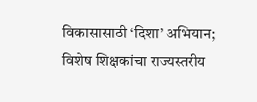विकासासाठी ‘दिशा’ अभियान; विशेष शिक्षकांचा राज्यस्तरीय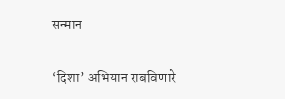सन्मान

‘दिशा’ अभियान राबविणारे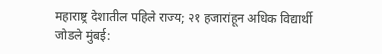महाराष्ट्र देशातील पहिले राज्य; २१ हजारांहून अधिक विद्यार्थी जोडले मुंबई: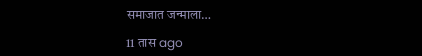समाजात जन्माला…

11 तास ago